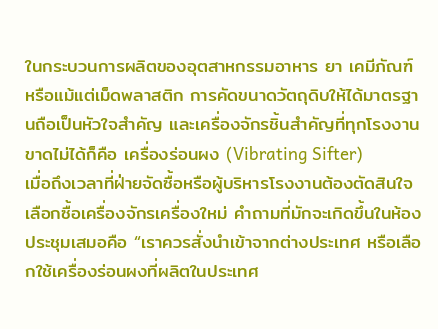ในกระบวนการผลิตของอุตสาหกรรมอาหาร ยา เคมีภัณฑ์ หรือแม้แต่เม็ดพลาสติก การคัดขนาดวัตถุดิบให้ได้มาตรฐานถือเป็นหัวใจสำคัญ และเครื่องจักรชิ้นสำคัญที่ทุกโรงงานขาดไม่ได้ก็คือ เครื่องร่อนผง (Vibrating Sifter)
เมื่อถึงเวลาที่ฝ่ายจัดซื้อหรือผู้บริหารโรงงานต้องตัดสินใจเลือกซื้อเครื่องจักรเครื่องใหม่ คำถามที่มักจะเกิดขึ้นในห้องประชุมเสมอคือ “เราควรสั่งนำเข้าจากต่างประเทศ หรือเลือกใช้เครื่องร่อนผงที่ผลิตในประเทศ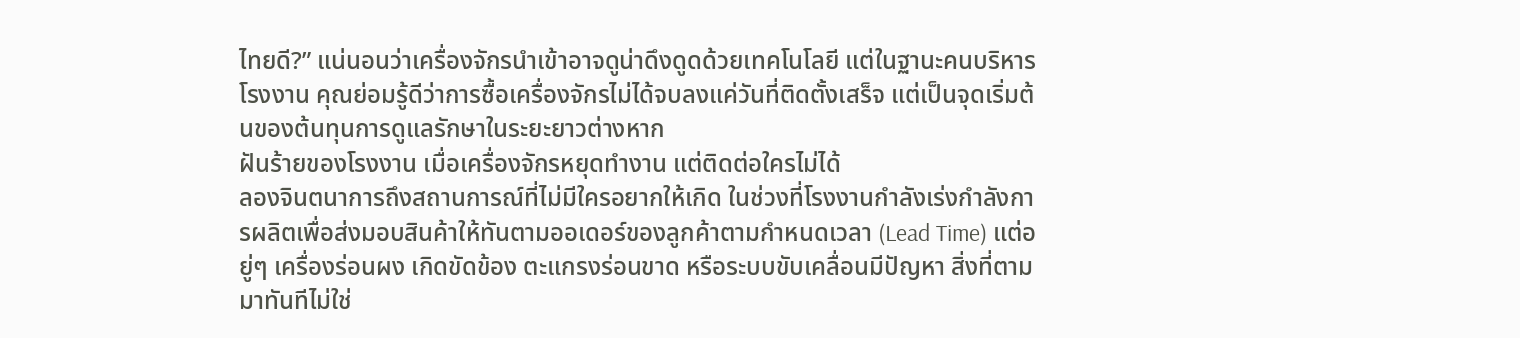ไทยดี?” แน่นอนว่าเครื่องจักรนำเข้าอาจดูน่าดึงดูดด้วยเทคโนโลยี แต่ในฐานะคนบริหารโรงงาน คุณย่อมรู้ดีว่าการซื้อเครื่องจักรไม่ได้จบลงแค่วันที่ติดตั้งเสร็จ แต่เป็นจุดเริ่มต้นของต้นทุนการดูแลรักษาในระยะยาวต่างหาก
ฝันร้ายของโรงงาน เมื่อเครื่องจักรหยุดทำงาน แต่ติดต่อใครไม่ได้
ลองจินตนาการถึงสถานการณ์ที่ไม่มีใครอยากให้เกิด ในช่วงที่โรงงานกำลังเร่งกำลังการผลิตเพื่อส่งมอบสินค้าให้ทันตามออเดอร์ของลูกค้าตามกำหนดเวลา (Lead Time) แต่อยู่ๆ เครื่องร่อนผง เกิดขัดข้อง ตะแกรงร่อนขาด หรือระบบขับเคลื่อนมีปัญหา สิ่งที่ตามมาทันทีไม่ใช่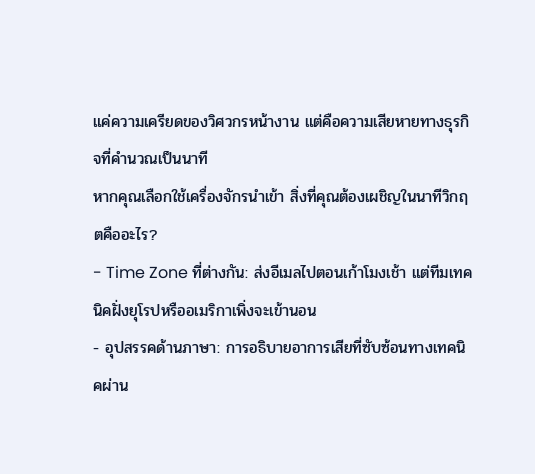แค่ความเครียดของวิศวกรหน้างาน แต่คือความเสียหายทางธุรกิจที่คำนวณเป็นนาที
หากคุณเลือกใช้เครื่องจักรนำเข้า สิ่งที่คุณต้องเผชิญในนาทีวิกฤตคืออะไร?
- Time Zone ที่ต่างกัน: ส่งอีเมลไปตอนเก้าโมงเช้า แต่ทีมเทคนิคฝั่งยุโรปหรืออเมริกาเพิ่งจะเข้านอน
- อุปสรรคด้านภาษา: การอธิบายอาการเสียที่ซับซ้อนทางเทคนิคผ่าน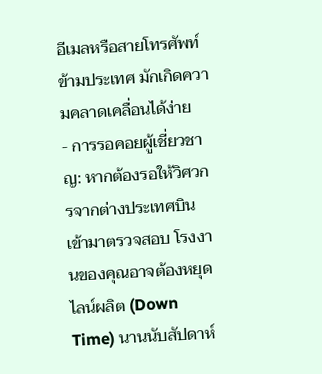อีเมลหรือสายโทรศัพท์ข้ามประเทศ มักเกิดความคลาดเคลื่อนได้ง่าย
- การรอคอยผู้เชี่ยวชาญ: หากต้องรอให้วิศวกรจากต่างประเทศบินเข้ามาตรวจสอบ โรงงานของคุณอาจต้องหยุดไลน์ผลิต (Down Time) นานนับสัปดาห์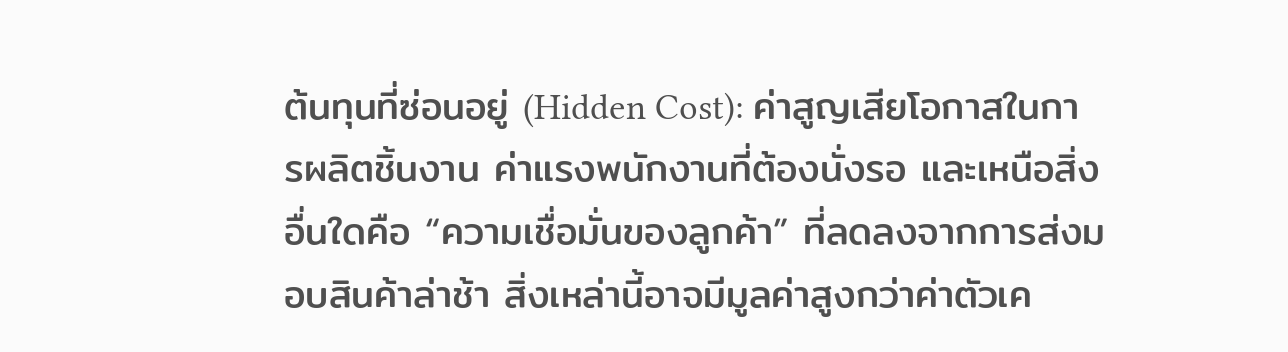ต้นทุนที่ซ่อนอยู่ (Hidden Cost): ค่าสูญเสียโอกาสในการผลิตชิ้นงาน ค่าแรงพนักงานที่ต้องนั่งรอ และเหนือสิ่งอื่นใดคือ “ความเชื่อมั่นของลูกค้า” ที่ลดลงจากการส่งมอบสินค้าล่าช้า สิ่งเหล่านี้อาจมีมูลค่าสูงกว่าค่าตัวเค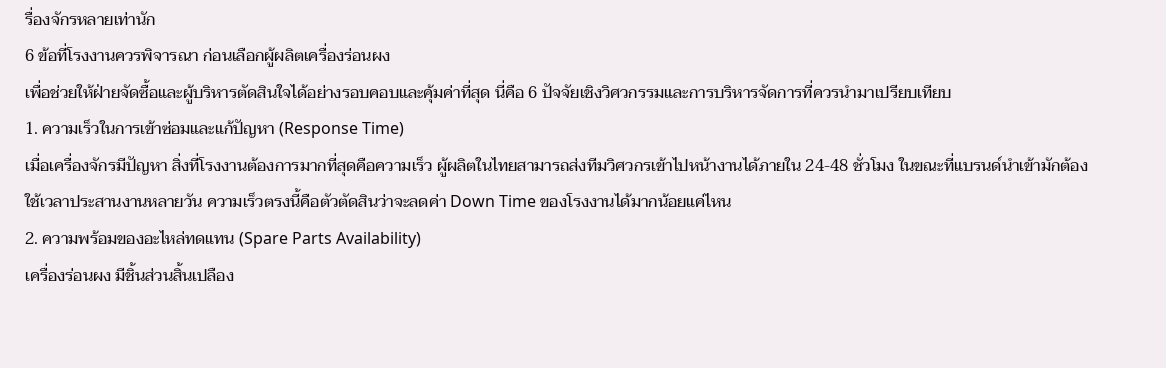รื่องจักรหลายเท่านัก
6 ข้อที่โรงงานควรพิจารณา ก่อนเลือกผู้ผลิตเครื่องร่อนผง
เพื่อช่วยให้ฝ่ายจัดซื้อและผู้บริหารตัดสินใจได้อย่างรอบคอบและคุ้มค่าที่สุด นี่คือ 6 ปัจจัยเชิงวิศวกรรมและการบริหารจัดการที่ควรนำมาเปรียบเทียบ
1. ความเร็วในการเข้าซ่อมและแก้ปัญหา (Response Time)
เมื่อเครื่องจักรมีปัญหา สิ่งที่โรงงานต้องการมากที่สุดคือความเร็ว ผู้ผลิตในไทยสามารถส่งทีมวิศวกรเข้าไปหน้างานได้ภายใน 24-48 ชั่วโมง ในขณะที่แบรนด์นำเข้ามักต้องใช้เวลาประสานงานหลายวัน ความเร็วตรงนี้คือตัวตัดสินว่าจะลดค่า Down Time ของโรงงานได้มากน้อยแค่ไหน
2. ความพร้อมของอะไหล่ทดแทน (Spare Parts Availability)
เครื่องร่อนผง มีชิ้นส่วนสิ้นเปลือง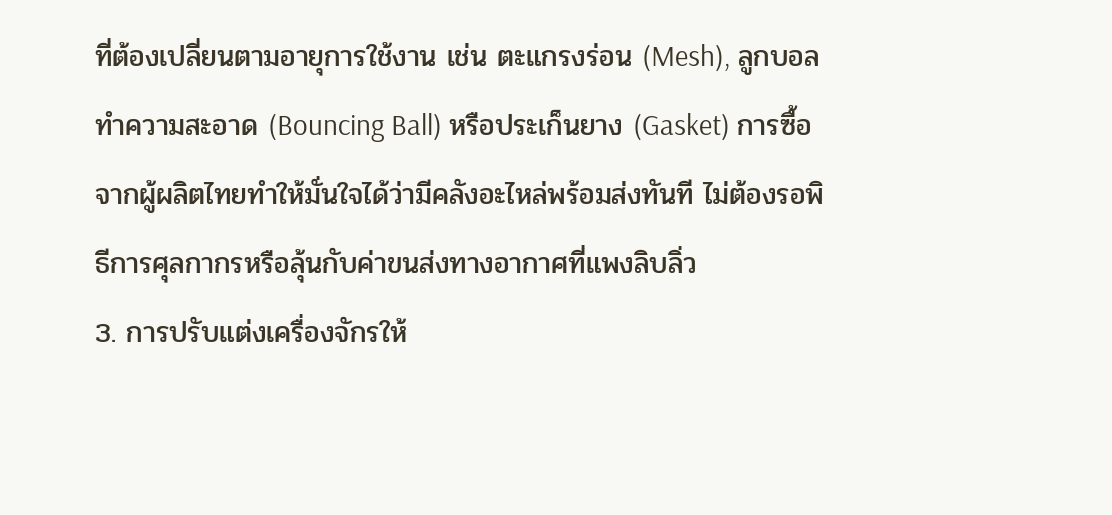ที่ต้องเปลี่ยนตามอายุการใช้งาน เช่น ตะแกรงร่อน (Mesh), ลูกบอลทำความสะอาด (Bouncing Ball) หรือประเก็นยาง (Gasket) การซื้อจากผู้ผลิตไทยทำให้มั่นใจได้ว่ามีคลังอะไหล่พร้อมส่งทันที ไม่ต้องรอพิธีการศุลกากรหรือลุ้นกับค่าขนส่งทางอากาศที่แพงลิบลิ่ว
3. การปรับแต่งเครื่องจักรให้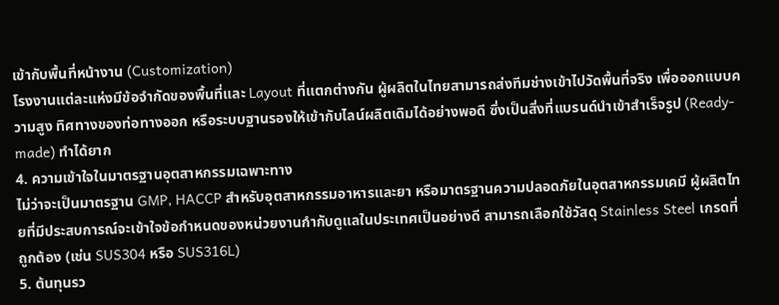เข้ากับพื้นที่หน้างาน (Customization)
โรงงานแต่ละแห่งมีข้อจำกัดของพื้นที่และ Layout ที่แตกต่างกัน ผู้ผลิตในไทยสามารถส่งทีมช่างเข้าไปวัดพื้นที่จริง เพื่อออกแบบความสูง ทิศทางของท่อทางออก หรือระบบฐานรองให้เข้ากับไลน์ผลิตเดิมได้อย่างพอดี ซึ่งเป็นสิ่งที่แบรนด์นำเข้าสำเร็จรูป (Ready-made) ทำได้ยาก
4. ความเข้าใจในมาตรฐานอุตสาหกรรมเฉพาะทาง
ไม่ว่าจะเป็นมาตรฐาน GMP, HACCP สำหรับอุตสาหกรรมอาหารและยา หรือมาตรฐานความปลอดภัยในอุตสาหกรรมเคมี ผู้ผลิตไทยที่มีประสบการณ์จะเข้าใจข้อกำหนดของหน่วยงานกำกับดูแลในประเทศเป็นอย่างดี สามารถเลือกใช้วัสดุ Stainless Steel เกรดที่ถูกต้อง (เช่น SUS304 หรือ SUS316L)
5. ต้นทุนรว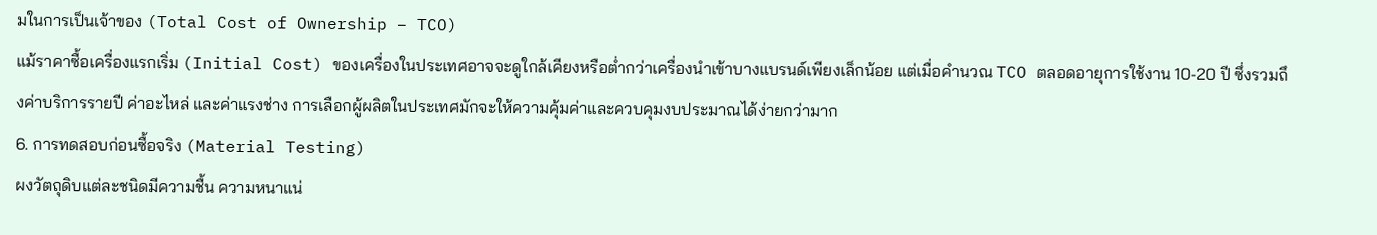มในการเป็นเจ้าของ (Total Cost of Ownership – TCO)
แม้ราคาซื้อเครื่องแรกเริ่ม (Initial Cost) ของเครื่องในประเทศอาจจะดูใกล้เคียงหรือต่ำกว่าเครื่องนำเข้าบางแบรนด์เพียงเล็กน้อย แต่เมื่อคำนวณ TCO ตลอดอายุการใช้งาน 10-20 ปี ซึ่งรวมถึงค่าบริการรายปี ค่าอะไหล่ และค่าแรงช่าง การเลือกผู้ผลิตในประเทศมักจะให้ความคุ้มค่าและควบคุมงบประมาณได้ง่ายกว่ามาก
6. การทดสอบก่อนซื้อจริง (Material Testing)
ผงวัตถุดิบแต่ละชนิดมีความชื้น ความหนาแน่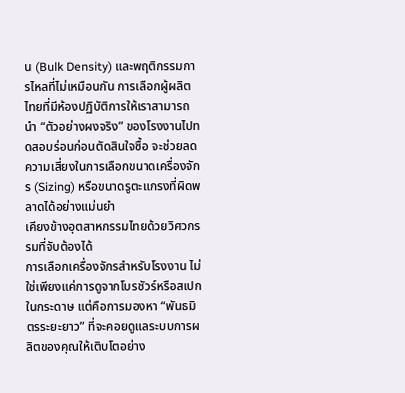น (Bulk Density) และพฤติกรรมการไหลที่ไม่เหมือนกัน การเลือกผู้ผลิตไทยที่มีห้องปฏิบัติการให้เราสามารถนำ “ตัวอย่างผงจริง” ของโรงงานไปทดสอบร่อนก่อนตัดสินใจซื้อ จะช่วยลดความเสี่ยงในการเลือกขนาดเครื่องจักร (Sizing) หรือขนาดรูตะแกรงที่ผิดพลาดได้อย่างแม่นยำ
เคียงข้างอุตสาหกรรมไทยด้วยวิศวกรรมที่จับต้องได้
การเลือกเครื่องจักรสำหรับโรงงาน ไม่ใช่เพียงแค่การดูจากโบรชัวร์หรือสเปกในกระดาษ แต่คือการมองหา “พันธมิตรระยะยาว” ที่จะคอยดูแลระบบการผลิตของคุณให้เติบโตอย่าง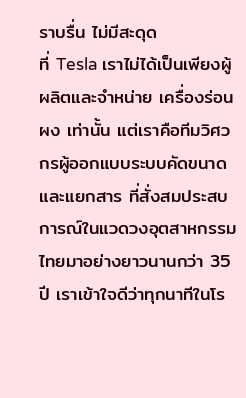ราบรื่น ไม่มีสะดุด
ที่ Tesla เราไม่ได้เป็นเพียงผู้ผลิตและจำหน่าย เครื่องร่อนผง เท่านั้น แต่เราคือทีมวิศวกรผู้ออกแบบระบบคัดขนาดและแยกสาร ที่สั่งสมประสบการณ์ในแวดวงอุตสาหกรรมไทยมาอย่างยาวนานกว่า 35 ปี เราเข้าใจดีว่าทุกนาทีในโร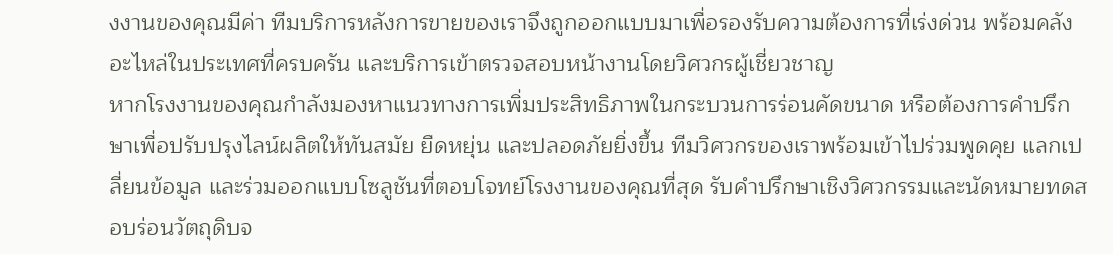งงานของคุณมีค่า ทีมบริการหลังการขายของเราจึงถูกออกแบบมาเพื่อรองรับความต้องการที่เร่งด่วน พร้อมคลังอะไหล่ในประเทศที่ครบครัน และบริการเข้าตรวจสอบหน้างานโดยวิศวกรผู้เชี่ยวชาญ
หากโรงงานของคุณกำลังมองหาแนวทางการเพิ่มประสิทธิภาพในกระบวนการร่อนคัดขนาด หรือต้องการคำปรึกษาเพื่อปรับปรุงไลน์ผลิตให้ทันสมัย ยืดหยุ่น และปลอดภัยยิ่งขึ้น ทีมวิศวกรของเราพร้อมเข้าไปร่วมพูดคุย แลกเปลี่ยนข้อมูล และร่วมออกแบบโซลูชันที่ตอบโจทย์โรงงานของคุณที่สุด รับคำปรึกษาเชิงวิศวกรรมและนัดหมายทดสอบร่อนวัตถุดิบจ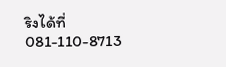ริงได้ที่ 081-110-8713